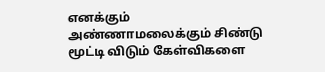எனக்கும் அண்ணாமலைக்கும் சிண்டு மூட்டி விடும் கேள்விகளை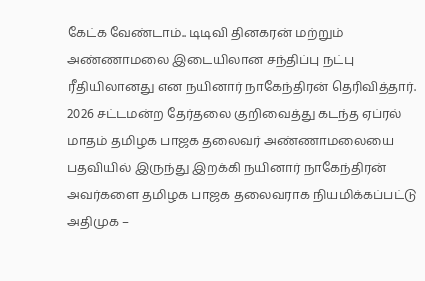கேட்க வேண்டாம்.. டிடிவி தினகரன் மற்றும் அண்ணாமலை இடையிலான சந்திப்பு நட்பு ரீதியிலானது என நயினார் நாகேந்திரன் தெரிவித்தார். 2026 சட்டமன்ற தேர்தலை குறிவைத்து கடந்த ஏப்ரல் மாதம் தமிழக பாஜக தலைவர் அண்ணாமலையை பதவியில் இருந்து இறக்கி நயினார் நாகேந்திரன் அவர்களை தமிழக பாஜக தலைவராக நியமிக்கப்பட்டு அதிமுக –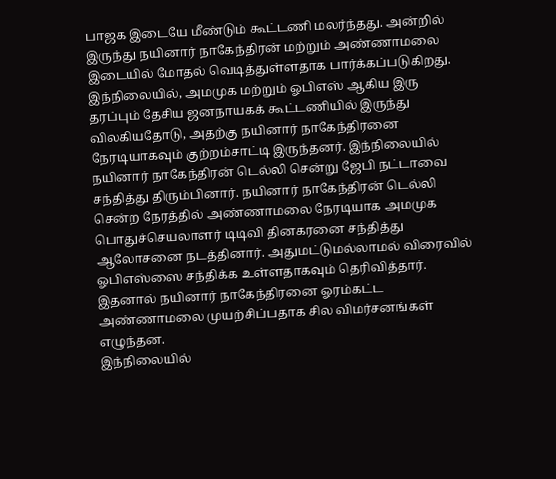பாஜக இடையே மீண்டும் கூட்டணி மலர்ந்தது. அன்றில் இருந்து நயினார் நாகேந்திரன் மற்றும் அண்ணாமலை இடையில் மோதல் வெடித்துள்ளதாக பார்க்கப்படுகிறது.
இந்நிலையில், அமமுக மற்றும் ஓபிஎஸ் ஆகிய இரு தரப்பும் தேசிய ஜனநாயகக் கூட்டணியில் இருந்து விலகியதோடு, அதற்கு நயினார் நாகேந்திரனை நேரடியாகவும் குற்றம்சாட்டி இருந்தனர். இந்நிலையில் நயினார் நாகேந்திரன் டெல்லி சென்று ஜேபி நட்டாவை சந்தித்து திரும்பினார். நயினார் நாகேந்திரன் டெல்லி சென்ற நேரத்தில் அண்ணாமலை நேரடியாக அமமுக பொதுச்செயலாளர் டிடிவி தினகரனை சந்தித்து ஆலோசனை நடத்தினார். அதுமட்டுமல்லாமல் விரைவில் ஓபிஎஸ்ஸை சந்திக்க உள்ளதாகவும் தெரிவித்தார். இதனால் நயினார் நாகேந்திரனை ஓரம்கட்ட அண்ணாமலை முயற்சிப்பதாக சில விமர்சனங்கள் எழுந்தன.
இந்நிலையில்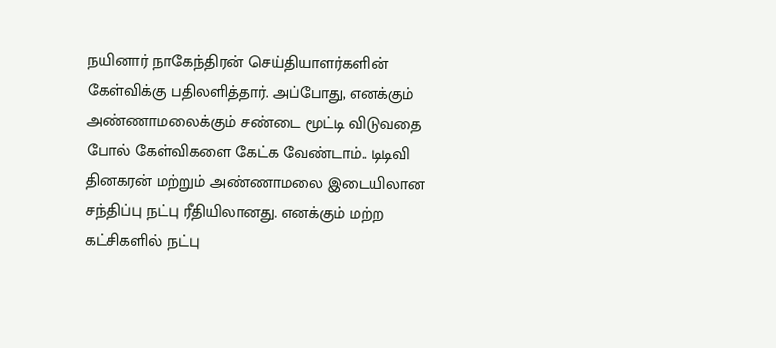நயினார் நாகேந்திரன் செய்தியாளர்களின் கேள்விக்கு பதிலளித்தார். அப்போது, எனக்கும் அண்ணாமலைக்கும் சண்டை மூட்டி விடுவதை போல் கேள்விகளை கேட்க வேண்டாம்.. டிடிவி தினகரன் மற்றும் அண்ணாமலை இடையிலான சந்திப்பு நட்பு ரீதியிலானது. எனக்கும் மற்ற கட்சிகளில் நட்பு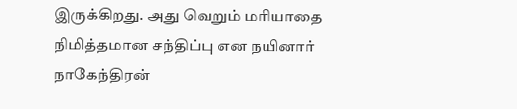இருக்கிறது. அது வெறும் மரியாதை நிமித்தமான சந்திப்பு என நயினார் நாகேந்திரன்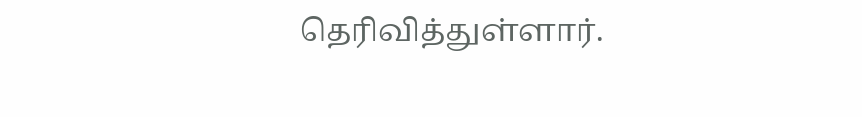தெரிவித்துள்ளார்.